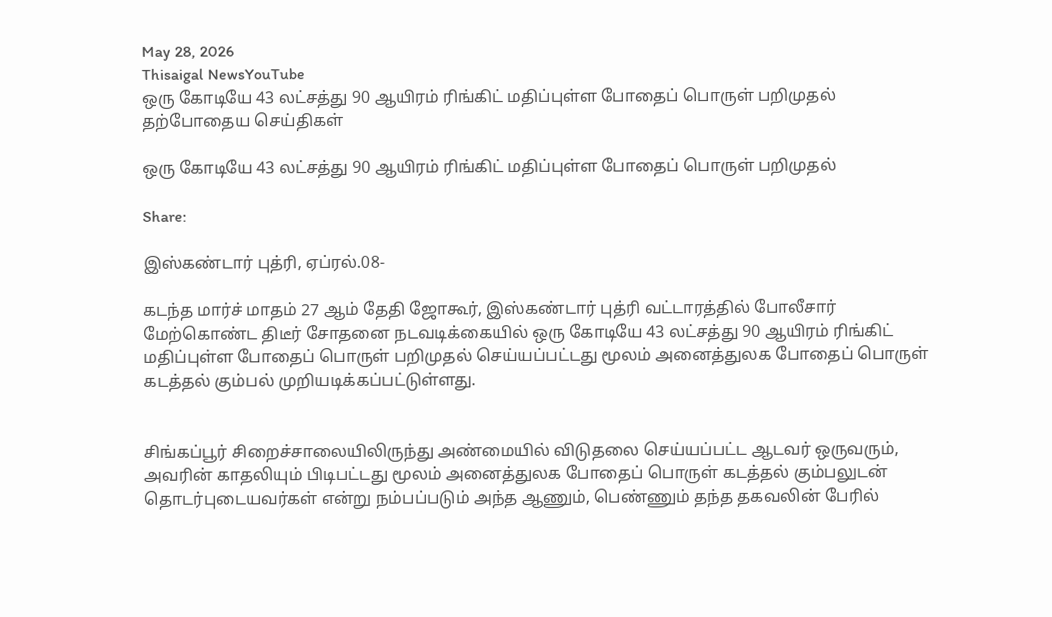May 28, 2026
Thisaigal NewsYouTube
ஒரு கோடியே 43 லட்சத்து 90 ஆயிரம் ரிங்கிட் மதிப்புள்ள போதைப் பொருள் பறிமுதல்
தற்போதைய செய்திகள்

ஒரு கோடியே 43 லட்சத்து 90 ஆயிரம் ரிங்கிட் மதிப்புள்ள போதைப் பொருள் பறிமுதல்

Share:

இஸ்கண்டார் புத்ரி, ஏப்ரல்.08-

கடந்த மார்ச் மாதம் 27 ஆம் தேதி ஜோகூர், இஸ்கண்டார் புத்ரி வட்டாரத்தில் போலீசார் மேற்கொண்ட திடீர் சோதனை நடவடிக்கையில் ஒரு கோடியே 43 லட்சத்து 90 ஆயிரம் ரிங்கிட் மதிப்புள்ள போதைப் பொருள் பறிமுதல் செய்யப்பட்டது மூலம் அனைத்துலக போதைப் பொருள் கடத்தல் கும்பல் முறியடிக்கப்பட்டுள்ளது.


சிங்கப்பூர் சிறைச்சாலையிலிருந்து அண்மையில் விடுதலை செய்யப்பட்ட ஆடவர் ஒருவரும், அவரின் காதலியும் பிடிபட்டது மூலம் அனைத்துலக போதைப் பொருள் கடத்தல் கும்பலுடன் தொடர்புடையவர்கள் என்று நம்பப்படும் அந்த ஆணும், பெண்ணும் தந்த தகவலின் பேரில்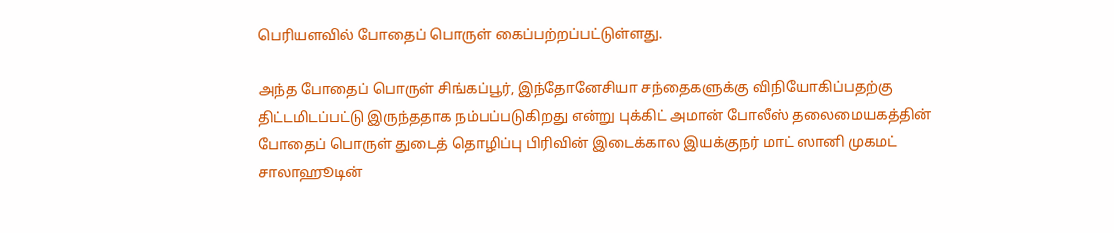பெரியளவில் போதைப் பொருள் கைப்பற்றப்பட்டுள்ளது.

அந்த போதைப் பொருள் சிங்கப்பூர், இந்தோனேசியா சந்தைகளுக்கு விநியோகிப்பதற்கு திட்டமிடப்பட்டு இருந்ததாக நம்பப்படுகிறது என்று புக்கிட் அமான் போலீஸ் தலைமையகத்தின் போதைப் பொருள் துடைத் தொழிப்பு பிரிவின் இடைக்கால இயக்குநர் மாட் ஸானி முகமட் சாலாஹூடின்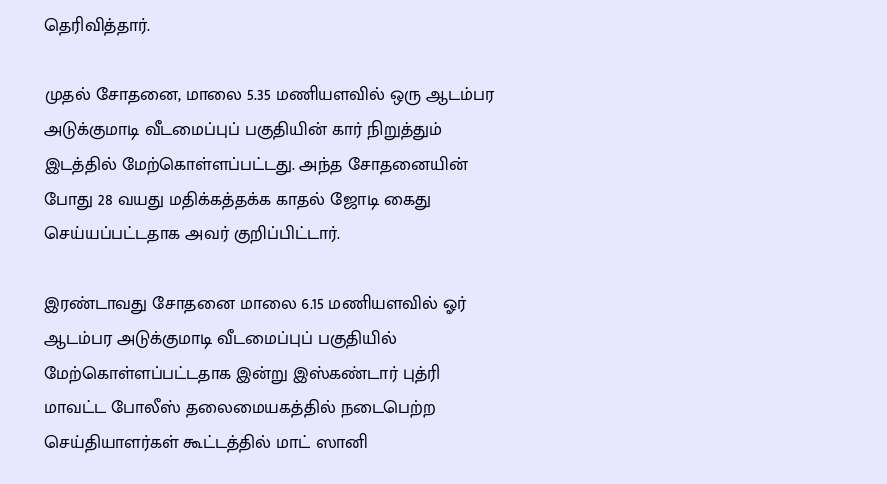தெரிவித்தார்.

முதல் சோதனை, மாலை 5.35 மணியளவில் ஒரு ஆடம்பர அடுக்குமாடி வீடமைப்புப் பகுதியின் கார் நிறுத்தும் இடத்தில் மேற்கொள்ளப்பட்டது. அந்த சோதனையின் போது 28 வயது மதிக்கத்தக்க காதல் ஜோடி கைது செய்யப்பட்டதாக அவர் குறிப்பிட்டார்.

இரண்டாவது சோதனை மாலை 6.15 மணியளவில் ஓர் ஆடம்பர அடுக்குமாடி வீடமைப்புப் பகுதியில் மேற்கொள்ளப்பட்டதாக இன்று இஸ்கண்டார் புத்ரி மாவட்ட போலீஸ் தலைமையகத்தில் நடைபெற்ற செய்தியாளர்கள் கூட்டத்தில் மாட் ஸானி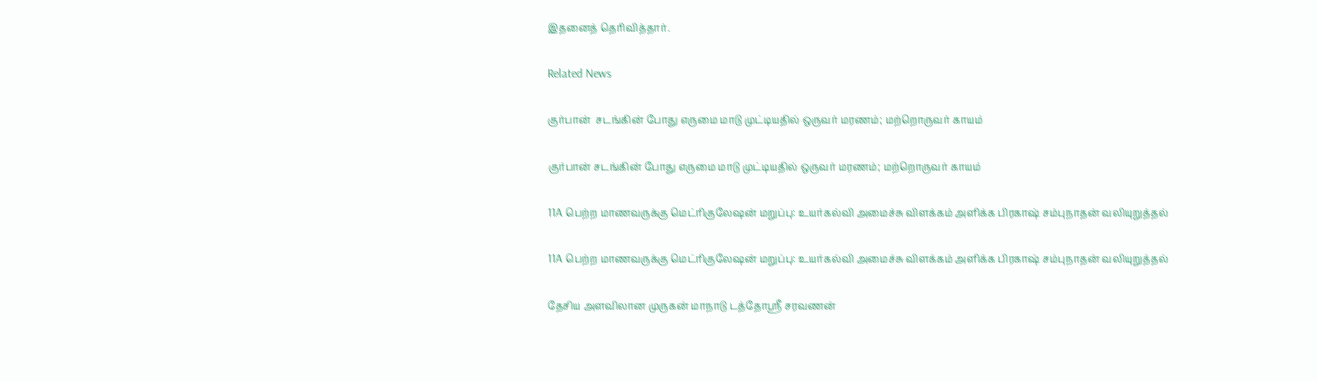இதனைத் தெரிவித்தார்.

Related News

குர்பான்  சடங்கின் போது எருமை மாடு முட்டியதில் ஒருவர் மரணம்; மற்றொருவர் காயம்

குர்பான் சடங்கின் போது எருமை மாடு முட்டியதில் ஒருவர் மரணம்; மற்றொருவர் காயம்

11A பெற்ற மாணவருக்கு மெட்ரிகுலேஷன் மறுப்பு: உயர்கல்வி அமைச்சு விளக்கம் அளிக்க பிரகாஷ் சம்புநாதன் வலியுறுத்தல்

11A பெற்ற மாணவருக்கு மெட்ரிகுலேஷன் மறுப்பு: உயர்கல்வி அமைச்சு விளக்கம் அளிக்க பிரகாஷ் சம்புநாதன் வலியுறுத்தல்

தேசிய அளவிலான முருகன் மாநாடு டத்தோஸ்ரீ சரவணன்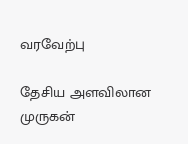வரவேற்பு

தேசிய அளவிலான முருகன்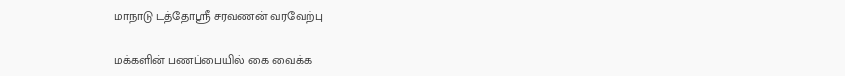மாநாடு டத்தோஸ்ரீ சரவணன் வரவேற்பு

மக்களின் பணப்பையில் கை வைக்க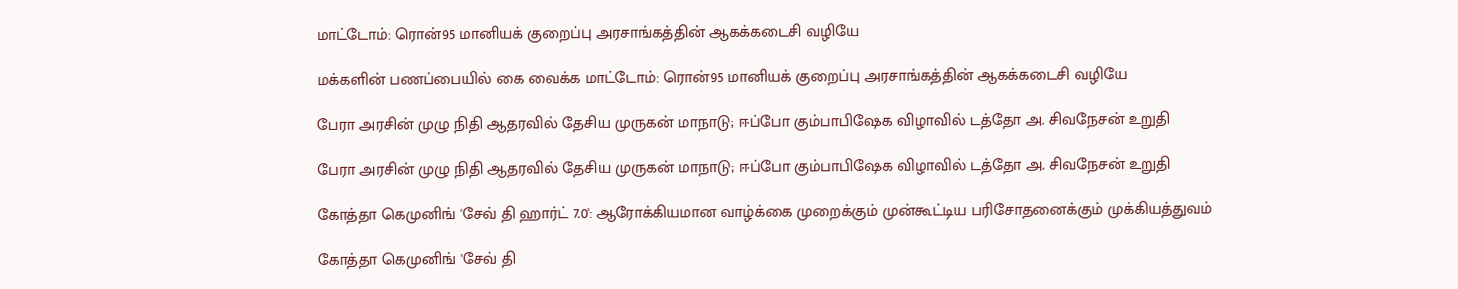மாட்டோம்: ரொன்95 மானியக் குறைப்பு அரசாங்கத்தின் ஆகக்கடைசி வழியே

மக்களின் பணப்பையில் கை வைக்க மாட்டோம்: ரொன்95 மானியக் குறைப்பு அரசாங்கத்தின் ஆகக்கடைசி வழியே

பேரா அரசின் முழு நிதி ஆதரவில் தேசிய முருகன் மாநாடு; ஈப்போ கும்பாபிஷேக விழாவில் டத்தோ அ. சிவநேசன் உறுதி

பேரா அரசின் முழு நிதி ஆதரவில் தேசிய முருகன் மாநாடு; ஈப்போ கும்பாபிஷேக விழாவில் டத்தோ அ. சிவநேசன் உறுதி

கோத்தா கெமுனிங் 'சேவ் தி ஹார்ட் 7.0': ஆரோக்கியமான வாழ்க்கை முறைக்கும் முன்கூட்டிய பரிசோதனைக்கும் முக்கியத்துவம்

கோத்தா கெமுனிங் 'சேவ் தி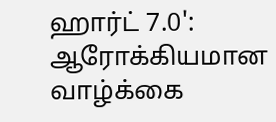ஹார்ட் 7.0': ஆரோக்கியமான வாழ்க்கை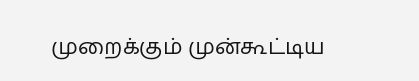முறைக்கும் முன்கூட்டிய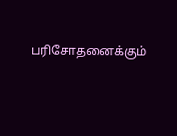பரிசோதனைக்கும்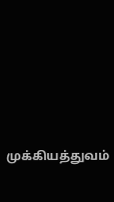முக்கியத்துவம்